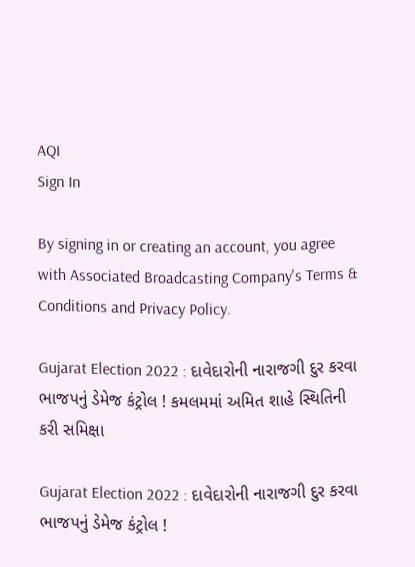AQI
Sign In

By signing in or creating an account, you agree with Associated Broadcasting Company's Terms & Conditions and Privacy Policy.

Gujarat Election 2022 : દાવેદારોની નારાજગી દુર કરવા ભાજપનું ડેમેજ કંટ્રોલ ! કમલમમાં અમિત શાહે સ્થિતિની કરી સમિક્ષા

Gujarat Election 2022 : દાવેદારોની નારાજગી દુર કરવા ભાજપનું ડેમેજ કંટ્રોલ !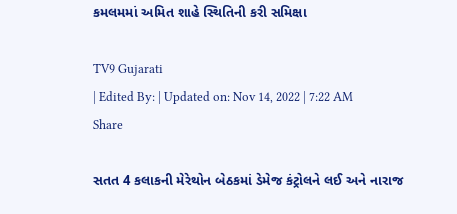કમલમમાં અમિત શાહે સ્થિતિની કરી સમિક્ષા

TV9 Gujarati
| Edited By: | Updated on: Nov 14, 2022 | 7:22 AM
Share

સતત 4 કલાકની મેરેથોન બેઠકમાં ડેમેજ કંટ્રોલને લઈ અને નારાજ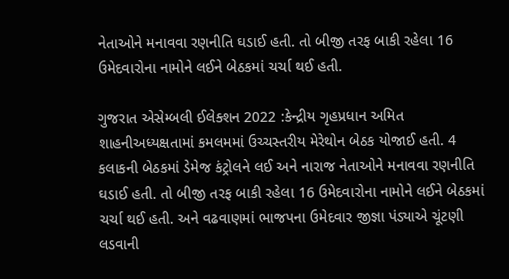નેતાઓને મનાવવા રણનીતિ ઘડાઈ હતી. તો બીજી તરફ બાકી રહેલા 16 ઉમેદવારોના નામોને લઈને બેઠકમાં ચર્ચા થઈ હતી.

ગુજરાત એસેમ્બલી ઈલેક્શન 2022 :કેન્દ્રીય ગૃહપ્રધાન અમિત શાહનીઅધ્યક્ષતામાં કમલમમાં ઉચ્ચસ્તરીય મેરેથોન બેઠક યોજાઈ હતી. 4 કલાકની બેઠકમાં ડેમેજ કંટ્રોલને લઈ અને નારાજ નેતાઓને મનાવવા રણનીતિ ઘડાઈ હતી. તો બીજી તરફ બાકી રહેલા 16 ઉમેદવારોના નામોને લઈને બેઠકમાં ચર્ચા થઈ હતી. અને વઢવાણમાં ભાજપના ઉમેદવાર જીજ્ઞા પંડ્યાએ ચૂંટણી લડવાની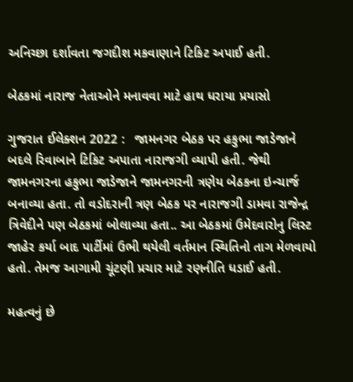અનિચ્છા દર્શાવતા જગદીશ મકવાણાને ટિકિટ અપાઈ હતી.

બેઠકમાં નારાજ નેતાઓને મનાવવા માટે હાથ ધરાયા પ્રયાસો

ગુજરાત ઈલેક્શન 2022 :   જામનગર બેઠક પર હકુભા જાડેજાને બદલે રિવાબાને ટિકિટ અપાતા નારાજગી વ્યાપી હતી. જેથી જામનગરના હકુભા જાડેજાને જામનગરની ત્રણેય બેઠકના ઇન્ચાર્જ બનાવ્યા હતા. તો વડોદરાની ત્રણ બેઠક પર નારાજગી ડામવા રાજેન્દ્ર ત્રિવેદીને પણ બેઠકમાં બોલાવ્યા હતા.. આ બેઠકમાં ઉમેદવારોનુ લિસ્ટ જાહેર કર્યા બાદ પાર્ટીમાં ઉભી થયેલી વર્તમાન સ્થિતિનો તાગ મેળવાયો હતો. તેમજ આગામી ચૂંટણી પ્રચાર માટે રણનીતિ ધડાઈ હતી.

મહત્વનું છે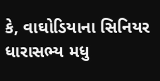કે, વાઘોડિયાના સિનિયર ધારાસભ્ય મધુ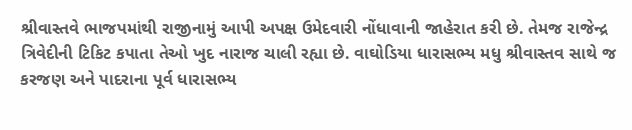શ્રીવાસ્તવે ભાજપમાંથી રાજીનામું આપી અપક્ષ ઉમેદવારી નોંધાવાની જાહેરાત કરી છે. તેમજ રાજેન્દ્ર ત્રિવેદીની ટિકિટ કપાતા તેઓ ખુદ નારાજ ચાલી રહ્યા છે. વાઘોડિયા ધારાસભ્ય મધુ શ્રીવાસ્તવ સાથે જ કરજણ અને પાદરાના પૂર્વ ધારાસભ્ય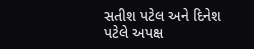સતીશ પટેલ અને દિનેશ પટેલે અપક્ષ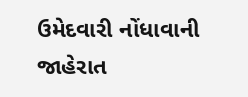ઉમેદવારી નોંધાવાની જાહેરાત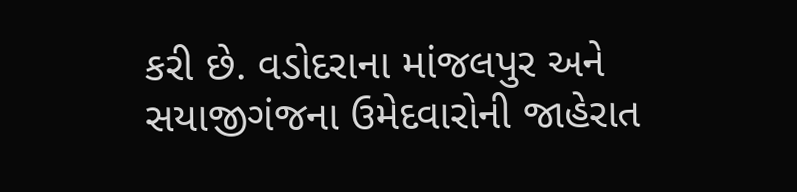કરી છે. વડોદરાના માંજલપુર અને સયાજીગંજના ઉમેદવારોની જાહેરાત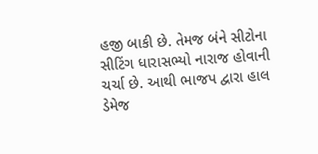હજી બાકી છે. તેમજ બંને સીટોના સીટિંગ ધારાસભ્યો નારાજ હોવાની ચર્ચા છે. આથી ભાજપ દ્વારા હાલ ડેમેજ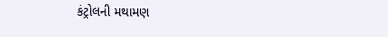કંટ્રોલની મથામણ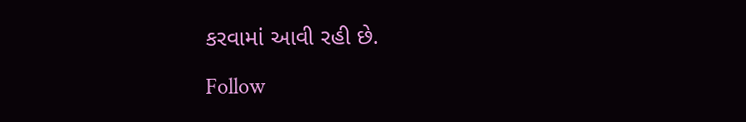કરવામાં આવી રહી છે.

Follow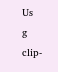Us
g clip-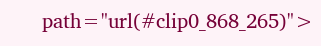path="url(#clip0_868_265)">